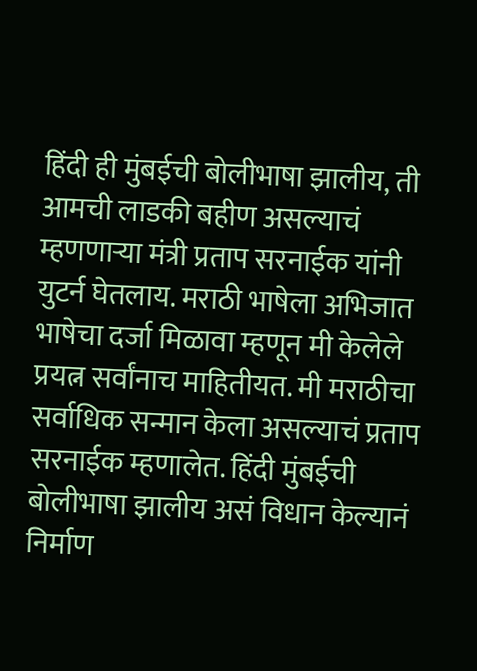हिंदी ही मुंबईची बोलीभाषा झालीय, ती आमची लाडकी बहीण असल्याचं म्हणणाऱ्या मंत्री प्रताप सरनाईक यांनी युटर्न घेतलाय. मराठी भाषेला अभिजात भाषेचा दर्जा मिळावा म्हणून मी केलेले प्रयत्न सर्वांनाच माहितीयत. मी मराठीचा सर्वाधिक सन्मान केला असल्याचं प्रताप सरनाईक म्हणालेत. हिंदी मुंबईची बोलीभाषा झालीय असं विधान केल्यानं निर्माण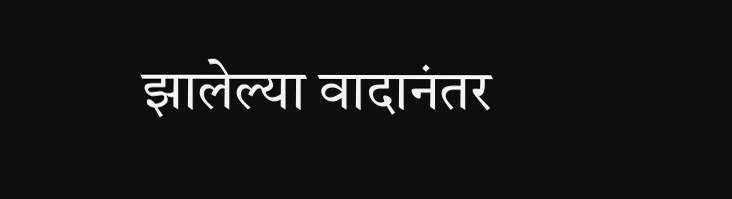झालेल्या वादानंतर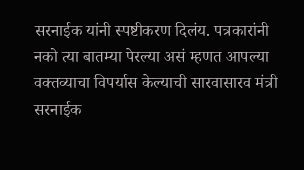सरनाईक यांनी स्पष्टीकरण दिलंय. पत्रकारांनी नको त्या बातम्या पेरल्या असं म्हणत आपल्या वक्तव्याचा विपर्यास केल्याची सारवासारव मंत्री सरनाईक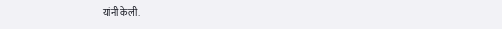यांनी केली.